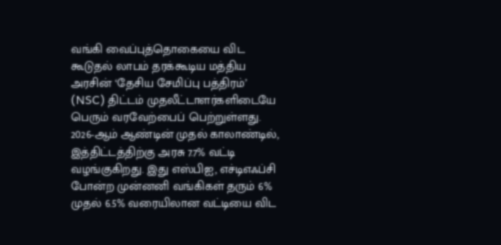வங்கி வைப்புத்தொகையை விட கூடுதல் லாபம் தரக்கூடிய மத்திய அரசின் ‘தேசிய சேமிப்பு பத்திரம்’ (NSC) திட்டம் முதலீட்டாளர்களிடையே பெரும் வரவேற்பைப் பெற்றுள்ளது. 2026-ஆம் ஆண்டின் முதல் காலாண்டில், இத்திட்டத்திற்கு அரசு 7.7% வட்டி வழங்குகிறது. இது எஸ்பிஐ, எச்டிஎஃப்சி போன்ற முன்னனி வங்கிகள் தரும் 6% முதல் 6.5% வரையிலான வட்டியை விட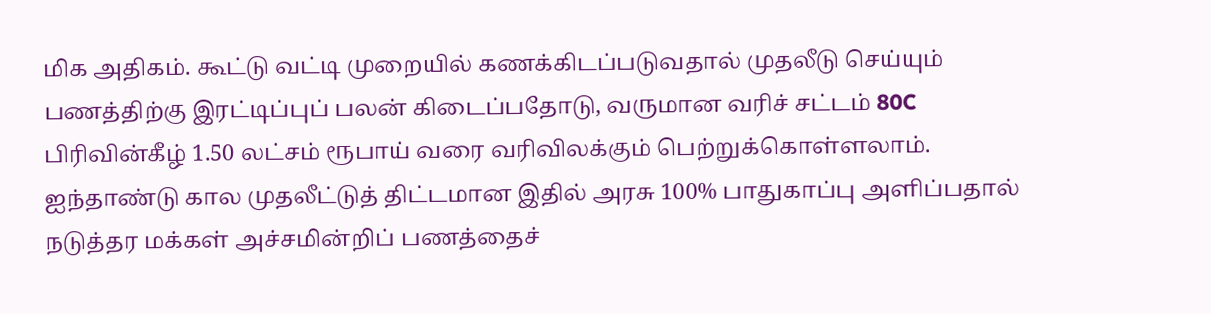மிக அதிகம். கூட்டு வட்டி முறையில் கணக்கிடப்படுவதால் முதலீடு செய்யும் பணத்திற்கு இரட்டிப்புப் பலன் கிடைப்பதோடு, வருமான வரிச் சட்டம் 80C பிரிவின்கீழ் 1.50 லட்சம் ரூபாய் வரை வரிவிலக்கும் பெற்றுக்கொள்ளலாம்.
ஐந்தாண்டு கால முதலீட்டுத் திட்டமான இதில் அரசு 100% பாதுகாப்பு அளிப்பதால் நடுத்தர மக்கள் அச்சமின்றிப் பணத்தைச்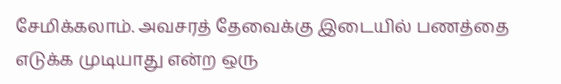சேமிக்கலாம். அவசரத் தேவைக்கு இடையில் பணத்தை எடுக்க முடியாது என்ற ஒரு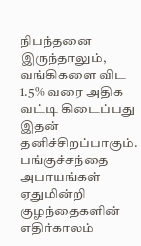நிபந்தனை இருந்தாலும், வங்கிகளை விட 1.5% வரை அதிக வட்டி கிடைப்பது இதன் தனிச்சிறப்பாகும். பங்குச்சந்தை அபாயங்கள் ஏதுமின்றி குழந்தைகளின் எதிர்காலம்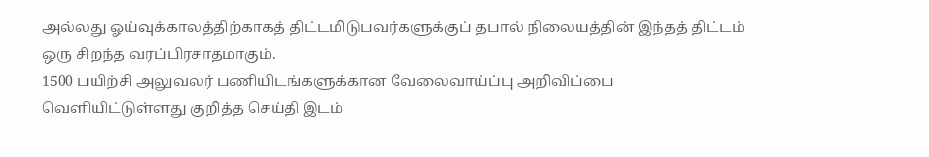அல்லது ஓய்வுக்காலத்திற்காகத் திட்டமிடுபவர்களுக்குப் தபால் நிலையத்தின் இந்தத் திட்டம் ஒரு சிறந்த வரப்பிரசாதமாகும்.
1500 பயிற்சி அலுவலர் பணியிடங்களுக்கான வேலைவாய்ப்பு அறிவிப்பை வெளியிட்டுள்ளது குறித்த செய்தி இடம்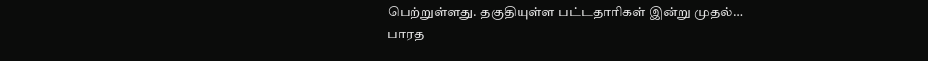பெற்றுள்ளது. தகுதியுள்ள பட்டதாரிகள் இன்று முதல்…
பாரத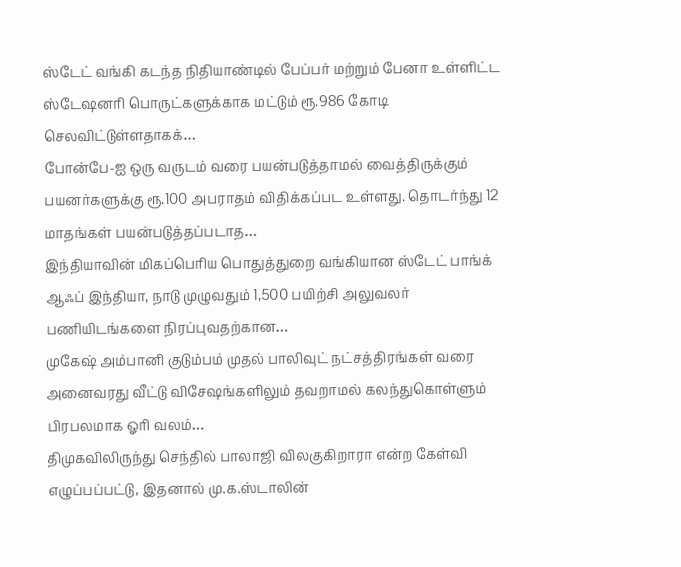ஸ்டேட் வங்கி கடந்த நிதியாண்டில் பேப்பர் மற்றும் பேனா உள்ளிட்ட ஸ்டேஷனரி பொருட்களுக்காக மட்டும் ரூ.986 கோடி செலவிட்டுள்ளதாகக்…
போன்பே-ஐ ஒரு வருடம் வரை பயன்படுத்தாமல் வைத்திருக்கும் பயனர்களுக்கு ரூ.100 அபராதம் விதிக்கப்பட உள்ளது. தொடர்ந்து 12 மாதங்கள் பயன்படுத்தப்படாத…
இந்தியாவின் மிகப்பெரிய பொதுத்துறை வங்கியான ஸ்டேட் பாங்க் ஆஃப் இந்தியா, நாடு முழுவதும் 1,500 பயிற்சி அலுவலர் பணியிடங்களை நிரப்புவதற்கான…
முகேஷ் அம்பானி குடும்பம் முதல் பாலிவுட் நட்சத்திரங்கள் வரை அனைவரது வீட்டு விசேஷங்களிலும் தவறாமல் கலந்துகொள்ளும் பிரபலமாக ஓரி வலம்…
திமுகவிலிருந்து செந்தில் பாலாஜி விலகுகிறாரா என்ற கேள்வி எழுப்பப்பட்டு, இதனால் மு.க.ஸ்டாலின்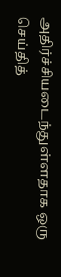அதிர்ச்சியடைந்துள்ளதாக ஒரு செய்தித்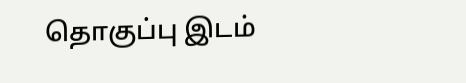தொகுப்பு இடம்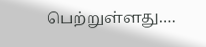பெற்றுள்ளது.…